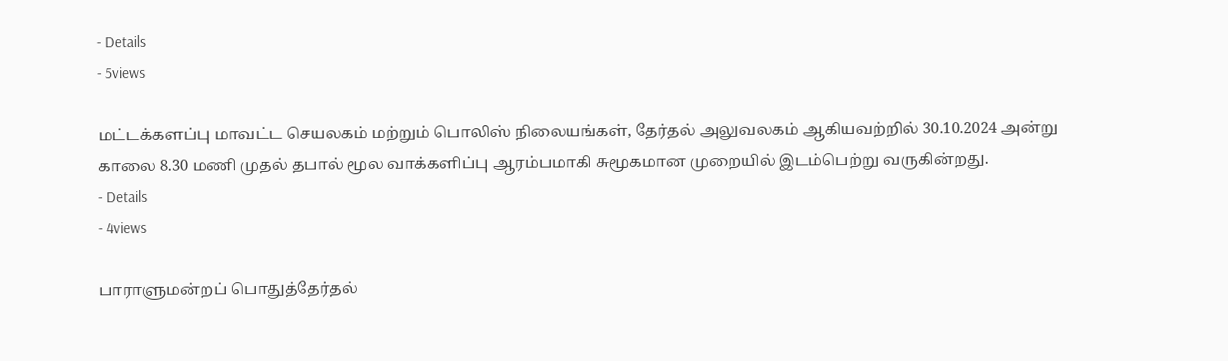- Details
- 5views

மட்டக்களப்பு மாவட்ட செயலகம் மற்றும் பொலிஸ் நிலையங்கள், தேர்தல் அலுவலகம் ஆகியவற்றில் 30.10.2024 அன்று காலை 8.30 மணி முதல் தபால் மூல வாக்களிப்பு ஆரம்பமாகி சுமூகமான முறையில் இடம்பெற்று வருகின்றது.
- Details
- 4views

பாராளுமன்றப் பொதுத்தேர்தல்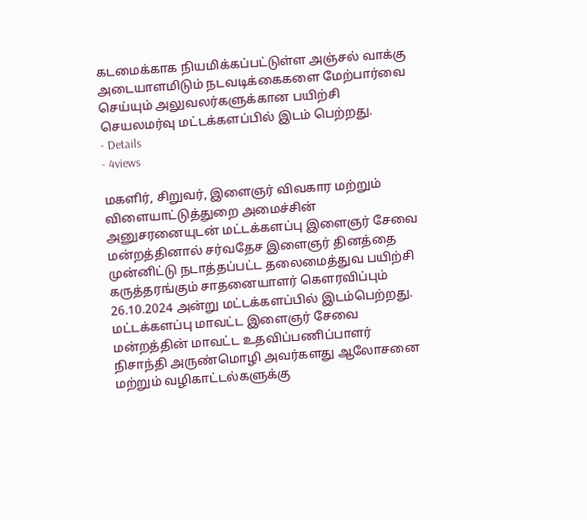கடமைக்காக நியமிக்கப்பட்டுள்ள அஞ்சல் வாக்கு அடையாளமிடும் நடவடிக்கைகளை மேற்பார்வை செய்யும் அலுவலர்களுக்கான பயிற்சி செயலமர்வு மட்டக்களப்பில் இடம் பெற்றது.
- Details
- 4views

மகளிர், சிறுவர், இளைஞர் விவகார மற்றும் விளையாட்டுத்துறை அமைச்சின் அனுசரனையுடன் மட்டக்களப்பு இளைஞர் சேவை மன்றத்தினால் சர்வதேச இளைஞர் தினத்தை முன்னிட்டு நடாத்தப்பட்ட தலைமைத்துவ பயிற்சி கருத்தரங்கும் சாதனையாளர் கெளரவிப்பும் 26.10.2024 அன்று மட்டக்களப்பில் இடம்பெற்றது. மட்டக்களப்பு மாவட்ட இளைஞர் சேவை மன்றத்தின் மாவட்ட உதவிப்பணிப்பாளர் நிசாந்தி அருண்மொழி அவர்களது ஆலோசனை மற்றும் வழிகாட்டல்களுக்கு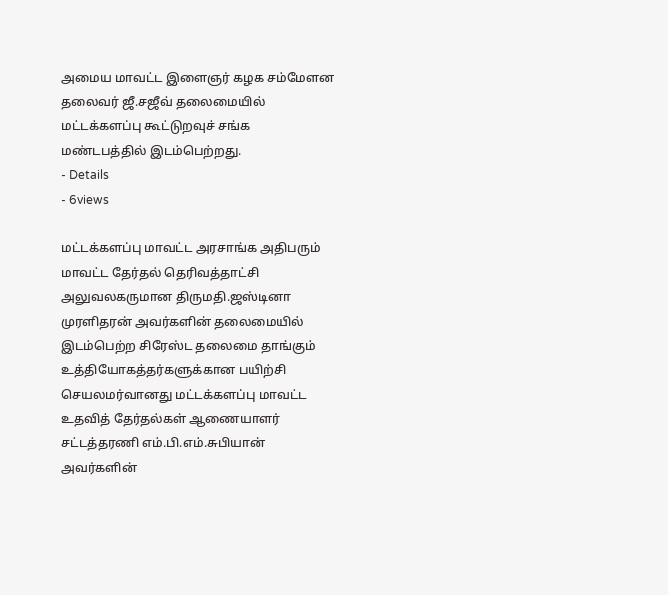அமைய மாவட்ட இளைஞர் கழக சம்மேளன தலைவர் ஜீ.சஜீவ் தலைமையில் மட்டக்களப்பு கூட்டுறவுச் சங்க மண்டபத்தில் இடம்பெற்றது.
- Details
- 6views

மட்டக்களப்பு மாவட்ட அரசாங்க அதிபரும் மாவட்ட தேர்தல் தெரிவத்தாட்சி அலுவலகருமான திருமதி.ஜஸ்டினா முரளிதரன் அவர்களின் தலைமையில் இடம்பெற்ற சிரேஸ்ட தலைமை தாங்கும் உத்தியோகத்தர்களுக்கான பயிற்சி செயலமர்வானது மட்டக்களப்பு மாவட்ட உதவித் தேர்தல்கள் ஆணையாளர் சட்டத்தரணி எம்.பி.எம்.சுபியான் அவர்களின்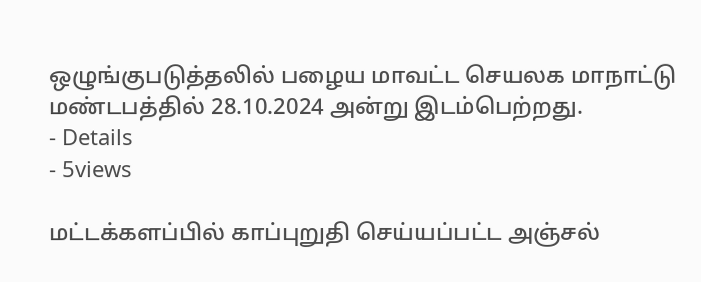ஒழுங்குபடுத்தலில் பழைய மாவட்ட செயலக மாநாட்டு மண்டபத்தில் 28.10.2024 அன்று இடம்பெற்றது.
- Details
- 5views

மட்டக்களப்பில் காப்புறுதி செய்யப்பட்ட அஞ்சல்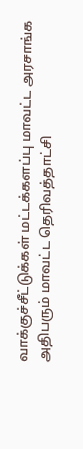வாக்குச்சீட்டுக்கள் மட்டக்களப்பு மாவட்ட அரசாங்க அதிபரும் மாவட்ட தெரிவத்தாட்சி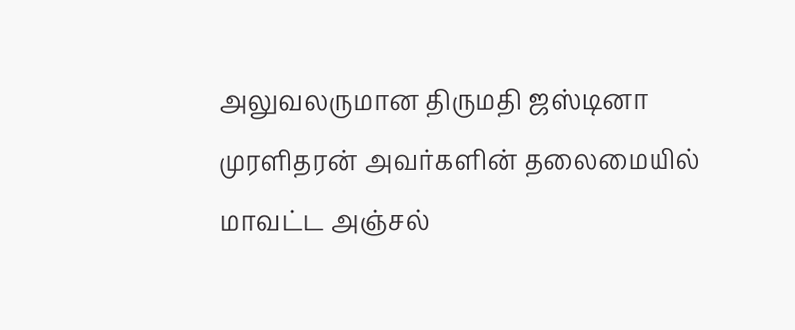அலுவலருமான திருமதி ஜஸ்டினா முரளிதரன் அவர்களின் தலைமையில் மாவட்ட அஞ்சல்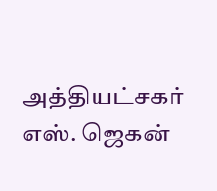அத்தியட்சகர் எஸ். ஜெகன்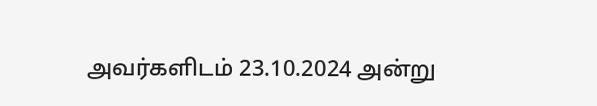அவர்களிடம் 23.10.2024 அன்று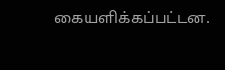கையளிக்கப்பட்டன.